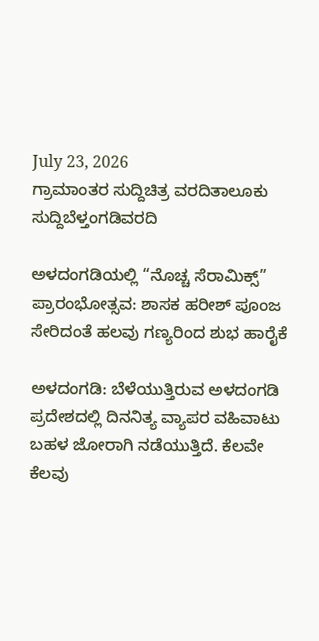July 23, 2026
ಗ್ರಾಮಾಂತರ ಸುದ್ದಿಚಿತ್ರ ವರದಿತಾಲೂಕು ಸುದ್ದಿಬೆಳ್ತಂಗಡಿವರದಿ

ಅಳದಂಗಡಿಯಲ್ಲಿ “ನೊಚ್ಚ ಸೆರಾಮಿಕ್ಸ್” ಪ್ರಾರಂಭೋತ್ಸವ: ಶಾಸಕ ಹರೀಶ್ ಪೂಂಜ ಸೇರಿದಂತೆ ಹಲವು ಗಣ್ಯರಿಂದ ಶುಭ ಹಾರೈಕೆ

ಅಳದಂಗಡಿ: ಬೆಳೆಯುತ್ತಿರುವ ಅಳದಂಗಡಿ ಪ್ರದೇಶದಲ್ಲಿ ದಿನನಿತ್ಯ ವ್ಯಾಪರ ವಹಿವಾಟು ಬಹಳ ಜೋರಾಗಿ ನಡೆಯುತ್ತಿದೆ. ಕೆಲವೇ ಕೆಲವು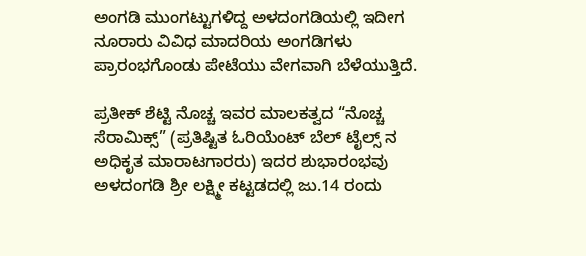ಅಂಗಡಿ ಮುಂಗಟ್ಟುಗಳಿದ್ದ ಅಳದಂಗಡಿಯಲ್ಲಿ ಇದೀಗ ನೂರಾರು ವಿವಿಧ ಮಾದರಿಯ ಅಂಗಡಿಗಳು ಪ್ರಾರಂಭಗೊಂಡು ಪೇಟೆಯು ವೇಗವಾಗಿ ಬೆಳೆಯುತ್ತಿದೆ.

ಪ್ರತೀಕ್ ಶೆಟ್ಟಿ ನೊಚ್ಚ ಇವರ ಮಾಲಕತ್ವದ “ನೊಚ್ಚ ಸೆರಾಮಿಕ್ಸ್” (ಪ್ರತಿಷ್ಟಿತ ಓರಿಯೆಂಟ್ ಬೆಲ್ ಟೈಲ್ಸ್‌ ನ ಅಧಿಕೃತ ಮಾರಾಟಗಾರರು) ಇದರ ಶುಭಾರಂಭವು ಅಳದಂಗಡಿ ಶ್ರೀ ಲಕ್ಷ್ಮೀ ಕಟ್ಟಡದಲ್ಲಿ ಜು.14 ರಂದು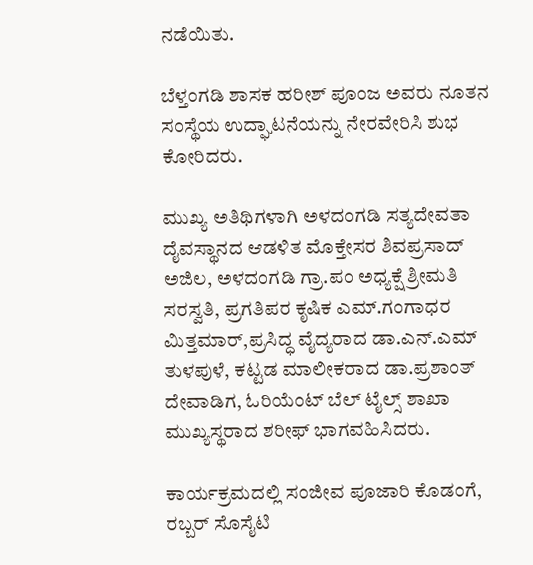ನಡೆಯಿತು.

ಬೆಳ್ತಂಗಡಿ ಶಾಸಕ ಹರೀಶ್ ಪೂಂಜ ಅವರು ನೂತನ ಸಂಸ್ಥೆಯ ಉದ್ಘಾಟನೆಯನ್ನು ನೇರವೇರಿಸಿ ಶುಭ ಕೋರಿದರು.

ಮುಖ್ಯ ಅತಿಥಿಗಳಾಗಿ ಅಳದಂಗಡಿ ಸತ್ಯದೇವತಾ ದೈವಸ್ಥಾನದ ಆಡಳಿತ ಮೊಕ್ತೇಸರ ಶಿವಪ್ರಸಾದ್ ಅಜಿಲ, ಅಳದಂಗಡಿ ಗ್ರಾ.ಪಂ ಅಧ್ಯಕ್ಷೆ ಶ್ರೀಮತಿ ಸರಸ್ವತಿ, ಪ್ರಗತಿಪರ ಕೃಷಿಕ ಎಮ್.ಗಂಗಾಧರ ಮಿತ್ತಮಾರ್,ಪ್ರಸಿದ್ಧ ವೈದ್ಯರಾದ ಡಾ.ಎನ್.ಎಮ್ ತುಳಪುಳೆ, ಕಟ್ಟಡ ಮಾಲೀಕರಾದ ಡಾ.ಪ್ರಶಾಂತ್ ದೇವಾಡಿಗ, ಓರಿಯೆಂಟ್ ಬೆಲ್ ಟೈಲ್ಸ್ ಶಾಖಾ ಮುಖ್ಯಸ್ಥರಾದ ಶರೀಫ್ ಭಾಗವಹಿಸಿದರು.

ಕಾರ್ಯಕ್ರಮದಲ್ಲಿ ಸಂಜೀವ ಪೂಜಾರಿ ಕೊಡಂಗೆ, ರಬ್ಬರ್ ಸೊಸೈಟಿ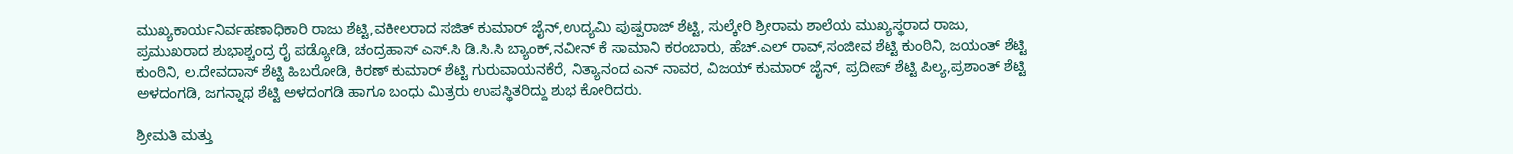ಮುಖ್ಯಕಾರ್ಯನಿರ್ವಹಣಾಧಿಕಾರಿ ರಾಜು ಶೆಟ್ಟಿ,ವಕೀಲರಾದ ಸಜಿತ್ ಕುಮಾರ್ ಜೈನ್,ಉದ್ಯಮಿ ಪುಷ್ಪರಾಜ್ ಶೆಟ್ಟಿ, ಸುಲ್ಕೇರಿ ಶ್ರೀರಾಮ ಶಾಲೆಯ ಮುಖ್ಯಸ್ಥರಾದ ರಾಜು, ಪ್ರಮುಖರಾದ ಶುಭಾಶ್ಚಂದ್ರ ರೈ ಪಡ್ಯೋಡಿ, ಚಂದ್ರಹಾಸ್ ಎಸ್.ಸಿ ಡಿ.ಸಿ‌.ಸಿ ಬ್ಯಾಂಕ್,ನವೀನ್ ಕೆ ಸಾಮಾನಿ ಕರಂಬಾರು, ಹೆಚ್.ಎಲ್ ರಾವ್,ಸಂಜೀವ ಶೆಟ್ಟಿ ಕುಂಠಿನಿ, ಜಯಂತ್ ಶೆಟ್ಟಿ ಕುಂಠಿನಿ, ಲ.ದೇವದಾಸ್ ಶೆಟ್ಟಿ ಹಿಬರೋಡಿ, ಕಿರಣ್ ಕುಮಾರ್ ಶೆಟ್ಟಿ ಗುರುವಾಯನಕೆರೆ, ನಿತ್ಯಾನಂದ ಎನ್ ನಾವರ, ವಿಜಯ್ ಕುಮಾರ್ ಜೈನ್, ಪ್ರದೀಪ್ ಶೆಟ್ಟಿ ಪಿಲ್ಯ,ಪ್ರಶಾಂತ್ ಶೆಟ್ಟಿ ಅಳದಂಗಡಿ, ಜಗನ್ನಾಥ ಶೆಟ್ಟಿ ಅಳದಂಗಡಿ ಹಾಗೂ ಬಂಧು ಮಿತ್ರರು ಉಪಸ್ಥಿತರಿದ್ದು ಶುಭ ಕೋರಿದರು.

ಶ್ರೀಮತಿ ಮತ್ತು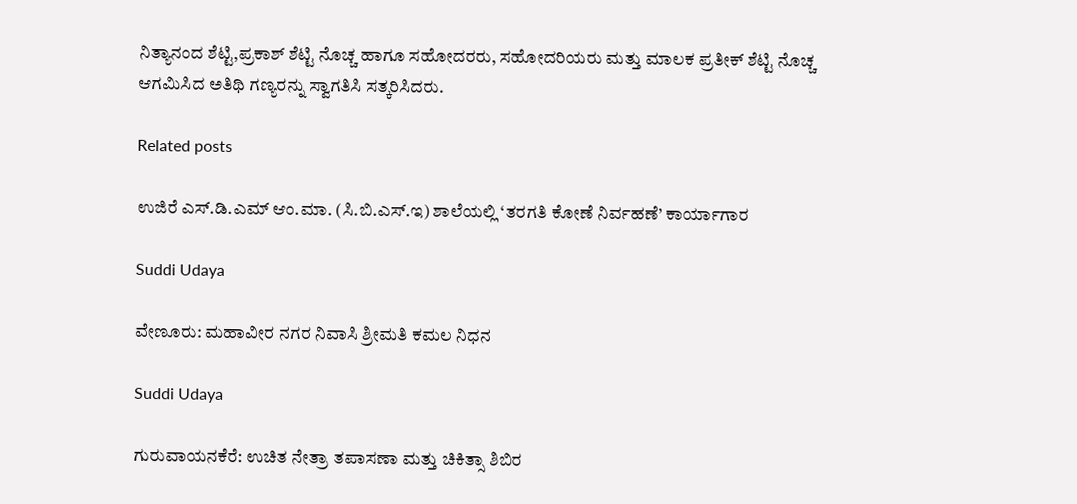ನಿತ್ಯಾನಂದ ಶೆಟ್ಟಿ,ಪ್ರಕಾಶ್ ಶೆಟ್ಟಿ ನೊಚ್ಚ ಹಾಗೂ ಸಹೋದರರು, ಸಹೋದರಿಯರು ಮತ್ತು ಮಾಲಕ ಪ್ರತೀಕ್ ಶೆಟ್ಟಿ ನೊಚ್ಚ ಆಗಮಿಸಿದ ಅತಿಥಿ ಗಣ್ಯರನ್ನು ಸ್ವಾಗತಿಸಿ ಸತ್ಕರಿಸಿದರು.

Related posts

ಉಜಿರೆ ಎಸ್.ಡಿ.ಎಮ್ ಆಂ.ಮಾ. (ಸಿ.ಬಿ.ಎಸ್‌.ಇ) ಶಾಲೆಯಲ್ಲಿ ‘ತರಗತಿ ಕೋಣೆ ನಿರ್ವಹಣೆ’ ಕಾರ್ಯಾಗಾರ

Suddi Udaya

ವೇಣೂರು: ಮಹಾವೀರ ನಗರ ನಿವಾಸಿ ಶ್ರೀಮತಿ ಕಮಲ ನಿಧನ

Suddi Udaya

ಗುರುವಾಯನಕೆರೆ: ಉಚಿತ ನೇತ್ರಾ ತಪಾಸಣಾ ಮತ್ತು ಚಿಕಿತ್ಸಾ ಶಿಬಿರ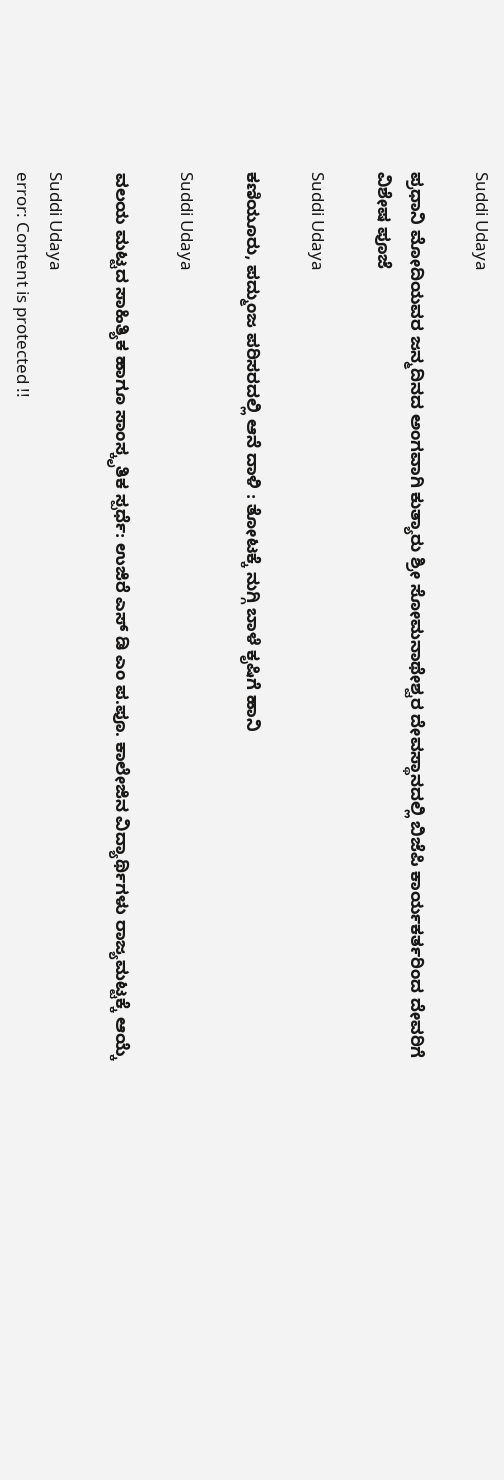Suddi Udaya

ಪ್ರಧಾನಿ ಮೋದಿಯವರ ಜನ್ಮದಿನದ ಅಂಗವಾಗಿ ಕುತ್ಯಾರು ಶ್ರೀ ಸೋಮನಾಥೇಶ್ವರ ದೇವಸ್ಥಾನದಲ್ಲಿ ಬಿಜೆಪಿ ಕಾರ್ಯಕರ್ತರಿಂದ ದೇವರಿಗೆ ವಿಶೇಷ ಪೂಜೆ

Suddi Udaya

ಕಣಿಯೂರು, ಪದ್ಮುಂಜ ಪರಿಸರದಲ್ಲಿ ಆನೆ ದಾಳಿ : ತೋಟಕ್ಕೆ ನುಗ್ಗಿ ಬಾಳೆ ಕೃಷಿಗೆ ಹಾನಿ

Suddi Udaya

ವಲಯ ಮಟ್ಟದ ಸಾಹಿತ್ಯಿಕ ಹಾಗೂ ಸಾಂಸ್ಕೃತಿಕ ಸ್ಪರ್ಧೆ: ಉಜಿರೆ ಎಸ್ ಡಿ ಎಂ ಪ.ಪೂ. ಕಾಲೇಜಿನ ವಿದ್ಯಾರ್ಥಿಗಳು ರಾಜ್ಯಮಟ್ಟಕ್ಕೆ ಆಯ್ಕೆ

Suddi Udaya
error: Content is protected !!